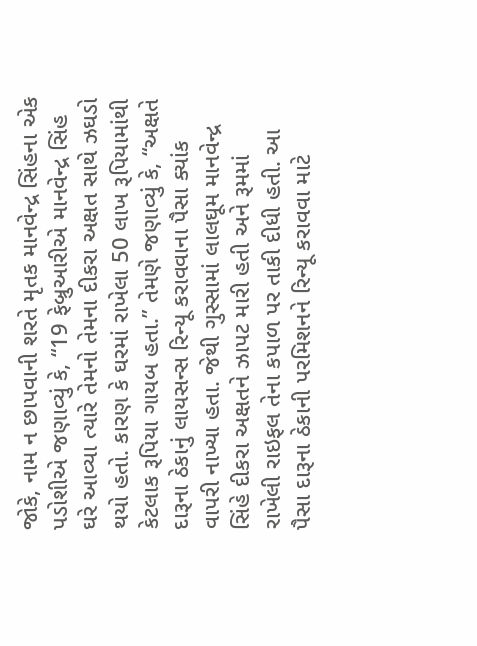જોકે, નામ ન છાપવાની શરતે મૃતક માનવેન્દ્ર સિંહના એક પડોશીએ જણાવ્યું કે, “19 ફેબ્રુઆરીએ માનવેન્દ્ર સિંહ ઘરે આવ્યા ત્યારે તેમનો તેમના દીકરા અક્ષત સાથે ઝઘડો થયો હતો. કારણ કે ઘરમાં રાખેલા 50 લાખ રૂપિયામાંથી કેટલાક રૂપિયા ગાયબ હતા.” તેમણે જણાવ્યું કે, “અક્ષતે દારૂના ઠેકાનું લાયસન્સ રિન્યૂ કરાવવાના પૈસા ક્યાંક વાપરી નાખ્યા હતા. જેથી ગુસ્સામાં લાલઘૂમ માનવેન્દ્ર સિંહે દીકરા અક્ષતને ઝાપટ મારી હતી અને રૂમમાં રાખેલી રાઇફલ તેના કપાળ પર તાકી દીધી હતી. આ પૈસા દારૂના ઠેકાની પરમિશનને રિન્યૂ કરાવવા માટે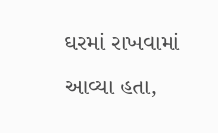ઘરમાં રાખવામાં આવ્યા હતા,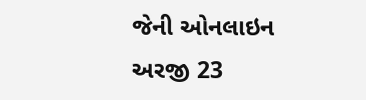જેની ઓનલાઇન અરજી 23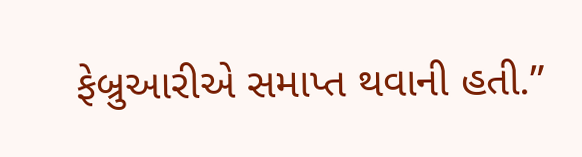ફેબ્રુઆરીએ સમાપ્ત થવાની હતી.”